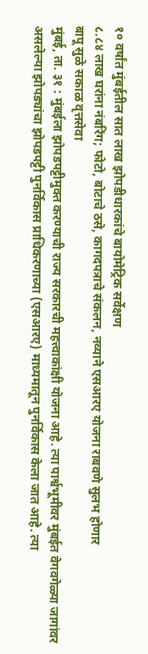१० वर्षांत मुंबईतील सात लाख झोपडीधारकांचे बायोमेट्रिक सर्वेक्षण
८.८४ लाख घरांना नंबरिंग; फोटो, बोटाचे ठसे, कागदपत्राचे संकलन, नव्याने एसआरए योजना राबवणे सुलभ होणार
बापू सुळे सकाळ वृत्तसेवा
मुंबई, ता. ३१ : मुंबईला झोपडपट्टीमुक्त करण्याची राज्य सरकारची महत्त्वाकांक्षी योजना आहे. त्या पार्श्वभूमीवर मुंबईत वेगवगेळ्या जागांवर असलेल्या झोपड्यांचा झोपडपट्टी पुनर्विकास प्राधिकरणाच्या (एसआरए) माध्यमातून पुनर्विकास केला जात आहे. त्या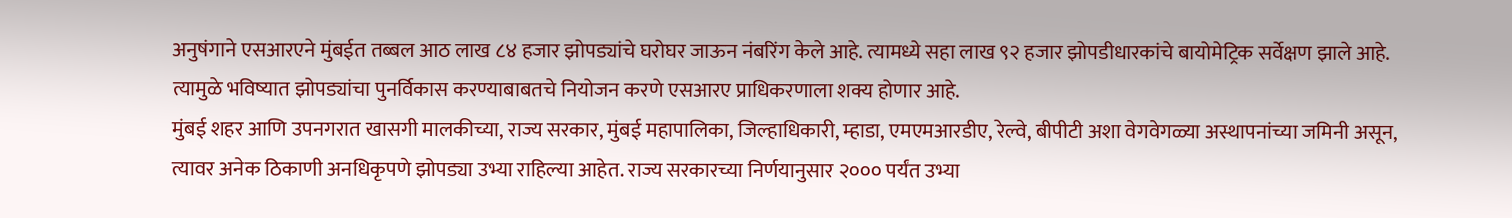अनुषंगाने एसआरएने मुंबईत तब्बल आठ लाख ८४ हजार झोपड्यांचे घरोघर जाऊन नंबरिंग केले आहे. त्यामध्ये सहा लाख ९२ हजार झोपडीधारकांचे बायोमेट्रिक सर्वेक्षण झाले आहे. त्यामुळे भविष्यात झोपड्यांचा पुनर्विकास करण्याबाबतचे नियोजन करणे एसआरए प्राधिकरणाला शक्य होणार आहे.
मुंबई शहर आणि उपनगरात खासगी मालकीच्या, राज्य सरकार, मुंबई महापालिका, जिल्हाधिकारी, म्हाडा, एमएमआरडीए, रेल्वे, बीपीटी अशा वेगवेगळ्या अस्थापनांच्या जमिनी असून, त्यावर अनेक ठिकाणी अनधिकृपणे झोपड्या उभ्या राहिल्या आहेत. राज्य सरकारच्या निर्णयानुसार २००० पर्यंत उभ्या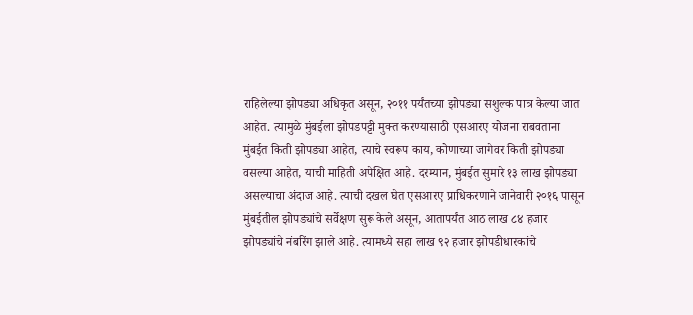राहिलेल्या झोपड्या अधिकृत असून, २०११ पर्यंतच्या झोपड्या सशुल्क पात्र केल्या जात आहेत. त्यामुळे मुंबईला झोपडपट्टी मुक्त करण्यासाठी एसआरए योजना राबवताना मुंबईत किती झोपड्या आहेत, त्याचे स्वरूप काय, कोणाच्या जागेवर किती झोपड्या वसल्या आहेत, याची माहिती अपेक्षित आहे. दरम्यान, मुंबईत सुमारे १३ लाख झोपड्या असल्याचा अंदाज आहे. त्याची दखल घेत एसआरए प्राधिकरणाने जानेवारी २०१६ पासून मुंबईतील झोपड्यांचे सर्वेक्षण सुरू केले असून, आतापर्यंत आठ लाख ८४ हजार झोपड्यांचे नंबरिंग झाले आहे. त्यामध्ये सहा लाख ९२ हजार झोपडीधारकांचे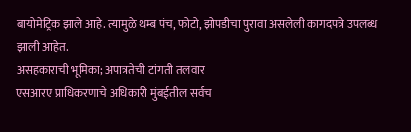बायोमेट्रिक झाले आहे. त्यामुळे थम्ब पंच, फोटो, झोपडीचा पुरावा असलेली कागदपत्रे उपलब्ध झाली आहेत.
असहकाराची भूमिका; अपात्रतेची टांगती तलवार
एसआरए प्राधिकरणाचे अधिकारी मुंबईतील सर्वच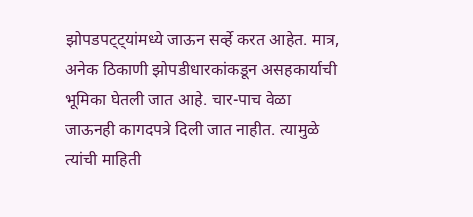झोपडपट्ट्यांमध्ये जाऊन सर्व्हे करत आहेत. मात्र, अनेक ठिकाणी झोपडीधारकांकडून असहकार्याची भूमिका घेतली जात आहे. चार-पाच वेळा जाऊनही कागदपत्रे दिली जात नाहीत. त्यामुळे त्यांची माहिती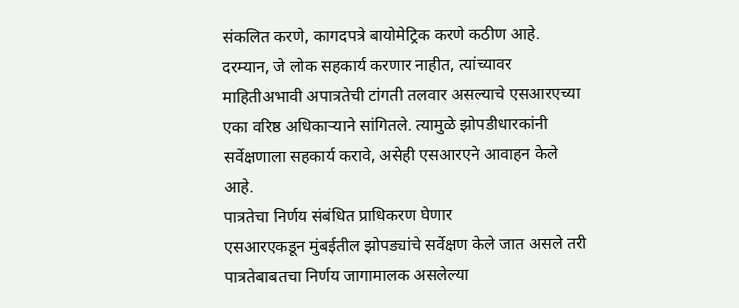संकलित करणे, कागदपत्रे बायोमेट्रिक करणे कठीण आहे. दरम्यान, जे लोक सहकार्य करणार नाहीत, त्यांच्यावर माहितीअभावी अपात्रतेची टांगती तलवार असल्याचे एसआरएच्या एका वरिष्ठ अधिकाऱ्याने सांगितले. त्यामुळे झोपडीधारकांनी सर्वेक्षणाला सहकार्य करावे, असेही एसआरएने आवाहन केले आहे.
पात्रतेचा निर्णय संबंधित प्राधिकरण घेणार
एसआरएकडून मुंबईतील झोपड्यांचे सर्वेक्षण केले जात असले तरी पात्रतेबाबतचा निर्णय जागामालक असलेल्या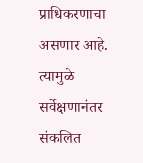प्राधिकरणाचा असणार आहे. त्यामुळे सर्वेक्षणानंतर संकलित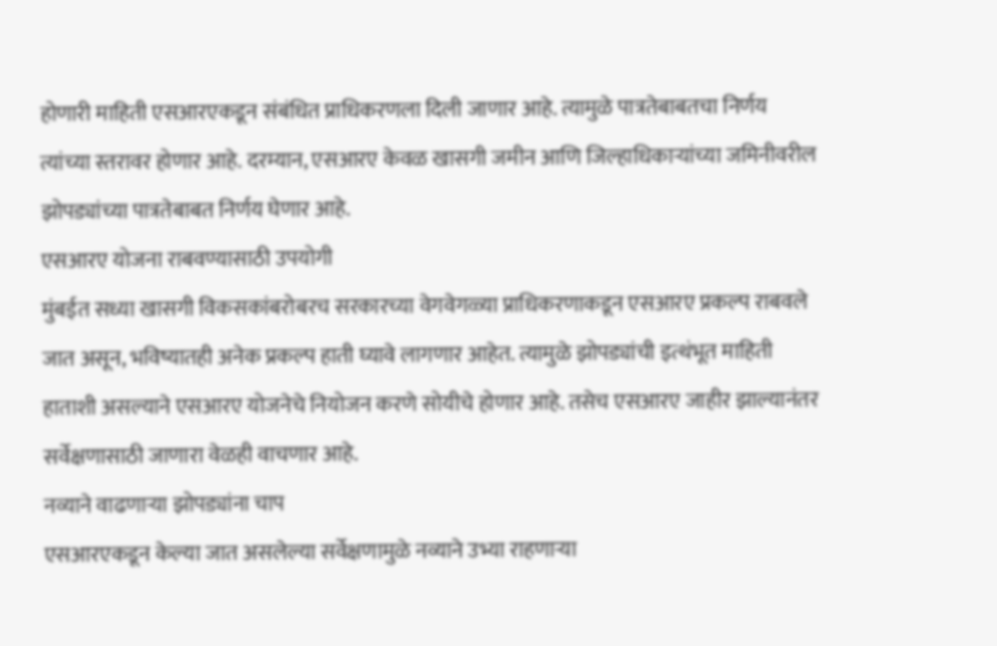होणारी माहिती एसआरएकडून संबंधित प्राधिकरणला दिली जाणार आहे. त्यामुळे पात्रतेबाबतचा निर्णय त्यांच्या स्तरावर होणार आहे. दरम्यान, एसआरए केवळ खासगी जमीन आणि जिल्हाधिकाऱ्यांच्या जमिनीवरील झोपड्यांच्या पात्रतेबाबत निर्णय घेणार आहे.
एसआरए योजना राबवण्यासाठी उपयोगी
मुंबईत सध्या खासगी विकसकांबरोबरच सरकारच्या वेगवेगळ्या प्राधिकरणाकडून एसआरए प्रकल्प राबवले जात असून, भविष्यातही अनेक प्रकल्प हाती घ्यावे लागणार आहेत. त्यामुळे झोपड्यांची इत्थंभूत माहिती हाताशी असल्याने एसआरए योजनेचे नियोजन करणे सोयीचे होणार आहे. तसेच एसआरए जाहीर झाल्यानंतर सर्वेक्षणासाठी जाणारा वेळही वाचणार आहे.
नव्याने वाढणाऱ्या झोपड्यांना चाप
एसआरएकडून केल्या जात असलेल्या सर्वेक्षणामुळे नव्याने उभ्या राहणाऱ्या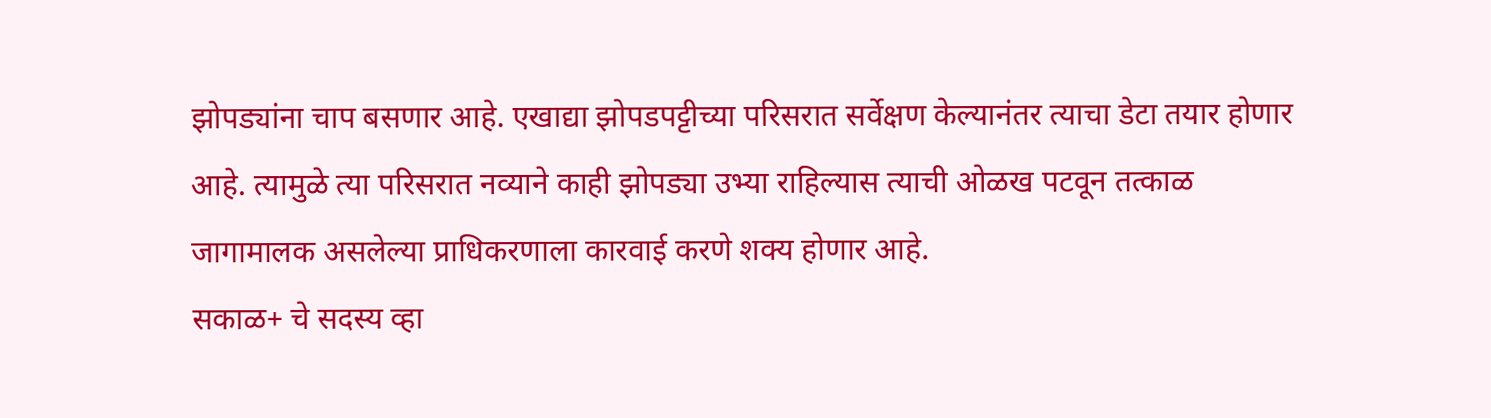झोपड्यांना चाप बसणार आहे. एखाद्या झोपडपट्टीच्या परिसरात सर्वेक्षण केल्यानंतर त्याचा डेटा तयार होणार आहे. त्यामुळे त्या परिसरात नव्याने काही झोपड्या उभ्या राहिल्यास त्याची ओळख पटवून तत्काळ जागामालक असलेल्या प्राधिकरणाला कारवाई करणे शक्य होणार आहे.
सकाळ+ चे सदस्य व्हा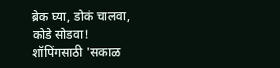ब्रेक घ्या, डोकं चालवा, कोडे सोडवा!
शॉपिंगसाठी 'सकाळ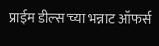प्राईम डील्स'च्या भन्नाट ऑफर्स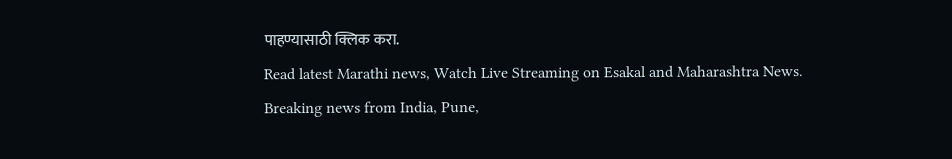पाहण्यासाठी क्लिक करा.
Read latest Marathi news, Watch Live Streaming on Esakal and Maharashtra News. Breaking news from India, Pune,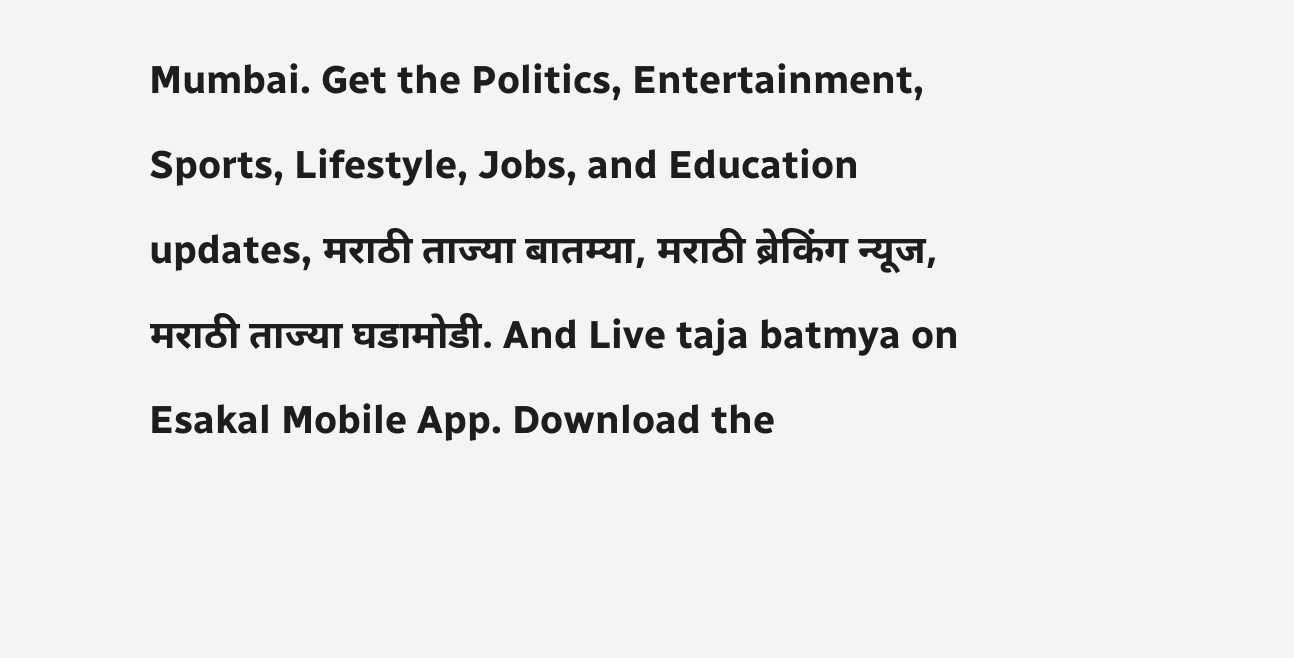Mumbai. Get the Politics, Entertainment, Sports, Lifestyle, Jobs, and Education updates, मराठी ताज्या बातम्या, मराठी ब्रेकिंग न्यूज, मराठी ताज्या घडामोडी. And Live taja batmya on Esakal Mobile App. Download the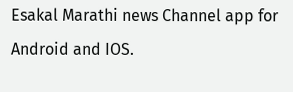Esakal Marathi news Channel app for Android and IOS.